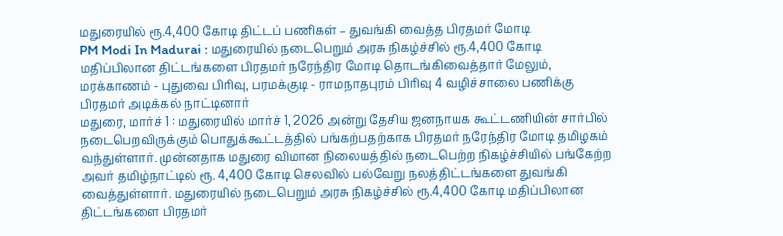மதுரையில் ரூ.4,400 கோடி திட்டப் பணிகள் – துவங்கி வைத்த பிரதமர் மோடி
PM Modi In Madurai : மதுரையில் நடைபெறும் அரசு நிகழ்ச்சில் ரூ.4,400 கோடி மதிப்பிலான திட்டங்களை பிரதமர் நரேந்திர மோடி தொடங்கிவைத்தார் மேலும், மரக்காணம் - புதுவை பிரிவு, பரமக்குடி - ராமநாதபுரம் பிரிவு 4 வழிச்சாலை பணிக்கு பிரதமர் அடிக்கல் நாட்டினார்
மதுரை, மார்ச் 1 : மதுரையில் மார்ச் 1, 2026 அன்று தேசிய ஜனநாயக கூட்டணியின் சார்பில் நடைபெறவிருக்கும் பொதுக்கூட்டத்தில் பங்கற்பதற்காக பிரதமர் நரேந்திர மோடி தமிழகம் வந்துள்ளார். முன்னதாக மதுரை விமான நிலையத்தில் நடைபெற்ற நிகழ்ச்சியில் பங்கேற்ற அவர் தமிழ்நாட்டில் ரூ. 4,400 கோடி செலவில் பல்வேறு நலத்திட்டங்களை துவங்கி வைத்துள்ளார். மதுரையில் நடைபெறும் அரசு நிகழ்ச்சில் ரூ.4,400 கோடி மதிப்பிலான திட்டங்களை பிரதமர்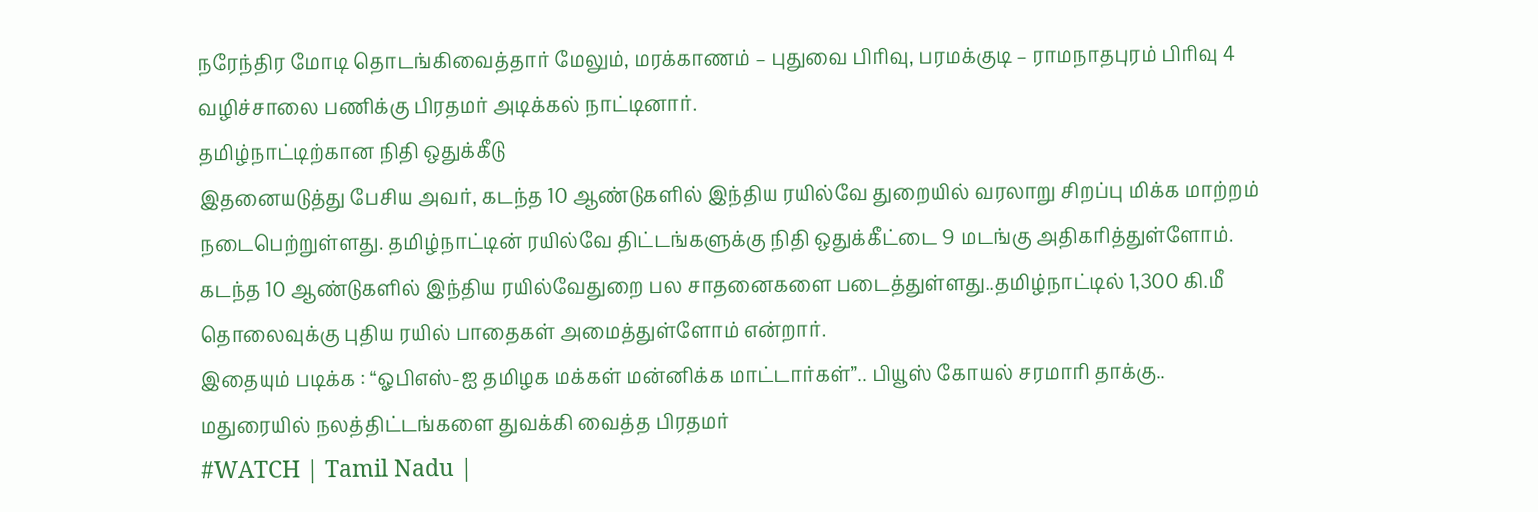நரேந்திர மோடி தொடங்கிவைத்தார் மேலும், மரக்காணம் – புதுவை பிரிவு, பரமக்குடி – ராமநாதபுரம் பிரிவு 4 வழிச்சாலை பணிக்கு பிரதமர் அடிக்கல் நாட்டினார்.
தமிழ்நாட்டிற்கான நிதி ஒதுக்கீடு
இதனையடுத்து பேசிய அவர், கடந்த 10 ஆண்டுகளில் இந்திய ரயில்வே துறையில் வரலாறு சிறப்பு மிக்க மாற்றம் நடைபெற்றுள்ளது. தமிழ்நாட்டின் ரயில்வே திட்டங்களுக்கு நிதி ஒதுக்கீட்டை 9 மடங்கு அதிகரித்துள்ளோம். கடந்த 10 ஆண்டுகளில் இந்திய ரயில்வேதுறை பல சாதனைகளை படைத்துள்ளது..தமிழ்நாட்டில் 1,300 கி.மீ தொலைவுக்கு புதிய ரயில் பாதைகள் அமைத்துள்ளோம் என்றார்.
இதையும் படிக்க : “ஓபிஎஸ்-ஐ தமிழக மக்கள் மன்னிக்க மாட்டார்கள்”.. பியூஸ் கோயல் சரமாரி தாக்கு..
மதுரையில் நலத்திட்டங்களை துவக்கி வைத்த பிரதமர்
#WATCH | Tamil Nadu |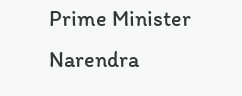Prime Minister Narendra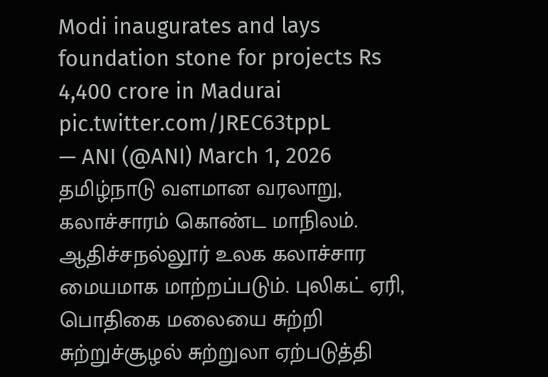Modi inaugurates and lays foundation stone for projects Rs 4,400 crore in Madurai pic.twitter.com/JREC63tppL
— ANI (@ANI) March 1, 2026
தமிழ்நாடு வளமான வரலாறு, கலாச்சாரம் கொண்ட மாநிலம். ஆதிச்சநல்லூர் உலக கலாச்சார மையமாக மாற்றப்படும். புலிகட் ஏரி, பொதிகை மலையை சுற்றி சுற்றுச்சூழல் சுற்றுலா ஏற்படுத்தி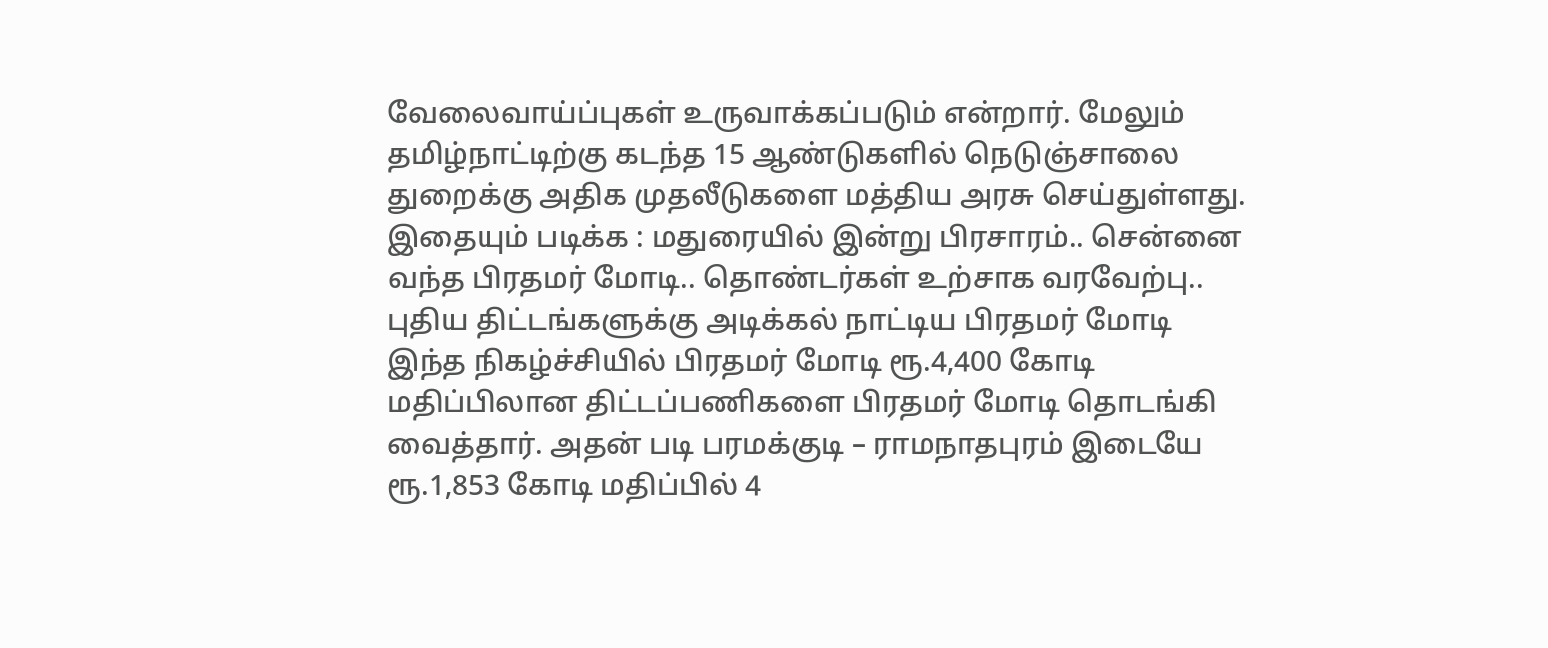வேலைவாய்ப்புகள் உருவாக்கப்படும் என்றார். மேலும் தமிழ்நாட்டிற்கு கடந்த 15 ஆண்டுகளில் நெடுஞ்சாலை துறைக்கு அதிக முதலீடுகளை மத்திய அரசு செய்துள்ளது.
இதையும் படிக்க : மதுரையில் இன்று பிரசாரம்.. சென்னை வந்த பிரதமர் மோடி.. தொண்டர்கள் உற்சாக வரவேற்பு..
புதிய திட்டங்களுக்கு அடிக்கல் நாட்டிய பிரதமர் மோடி
இந்த நிகழ்ச்சியில் பிரதமர் மோடி ரூ.4,400 கோடி மதிப்பிலான திட்டப்பணிகளை பிரதமர் மோடி தொடங்கி வைத்தார். அதன் படி பரமக்குடி – ராமநாதபுரம் இடையே ரூ.1,853 கோடி மதிப்பில் 4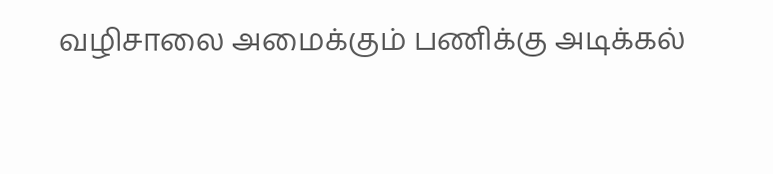வழிசாலை அமைக்கும் பணிக்கு அடிக்கல்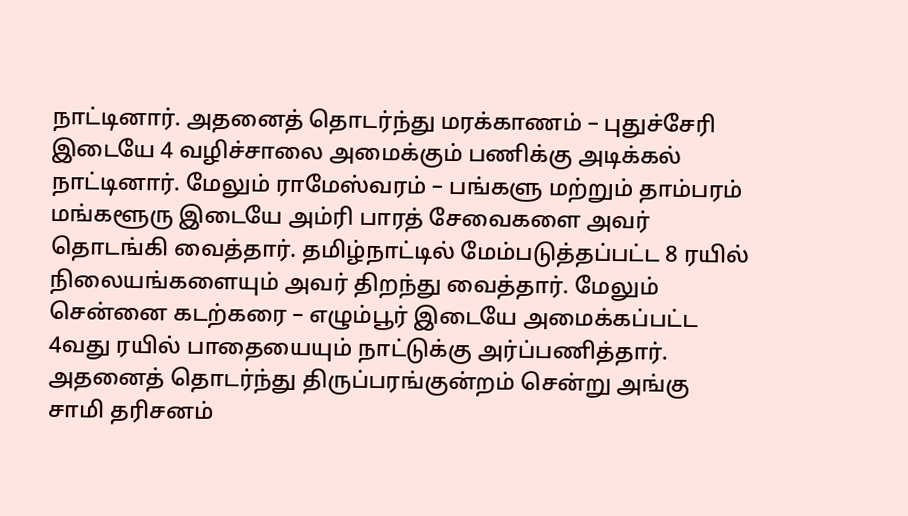நாட்டினார். அதனைத் தொடர்ந்து மரக்காணம் – புதுச்சேரி இடையே 4 வழிச்சாலை அமைக்கும் பணிக்கு அடிக்கல் நாட்டினார். மேலும் ராமேஸ்வரம் – பங்களு மற்றும் தாம்பரம் மங்களூரு இடையே அம்ரி பாரத் சேவைகளை அவர் தொடங்கி வைத்தார். தமிழ்நாட்டில் மேம்படுத்தப்பட்ட 8 ரயில் நிலையங்களையும் அவர் திறந்து வைத்தார். மேலும் சென்னை கடற்கரை – எழும்பூர் இடையே அமைக்கப்பட்ட 4வது ரயில் பாதையையும் நாட்டுக்கு அர்ப்பணித்தார். அதனைத் தொடர்ந்து திருப்பரங்குன்றம் சென்று அங்கு சாமி தரிசனம்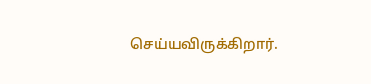செய்யவிருக்கிறார்.